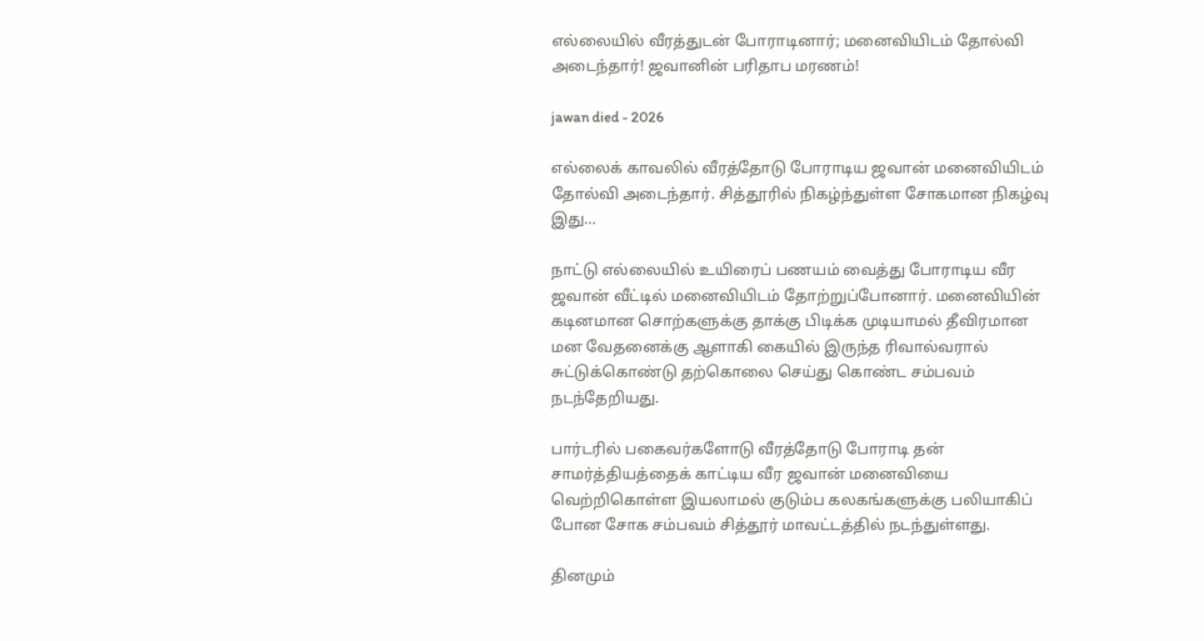எல்லையில் வீரத்துடன் போராடினார்; மனைவியிடம் தோல்வி அடைந்தார்! ஜவானின் பரிதாப மரணம்!

jawan died - 2026

எல்லைக் காவலில் வீரத்தோடு போராடிய ஜவான் மனைவியிடம் தோல்வி அடைந்தார். சித்தூரில் நிகழ்ந்துள்ள சோகமான நிகழ்வு இது…

நாட்டு எல்லையில் உயிரைப் பணயம் வைத்து போராடிய வீர ஜவான் வீட்டில் மனைவியிடம் தோற்றுப்போனார். மனைவியின் கடினமான சொற்களுக்கு தாக்கு பிடிக்க முடியாமல் தீவிரமான மன வேதனைக்கு ஆளாகி கையில் இருந்த ரிவால்வரால் சுட்டுக்கொண்டு தற்கொலை செய்து கொண்ட சம்பவம் நடந்தேறியது.

பார்டரில் பகைவர்களோடு வீரத்தோடு போராடி தன் சாமர்த்தியத்தைக் காட்டிய வீர ஜவான் மனைவியை வெற்றிகொள்ள இயலாமல் குடும்ப கலகங்களுக்கு பலியாகிப் போன சோக சம்பவம் சித்தூர் மாவட்டத்தில் நடந்துள்ளது.

தினமும்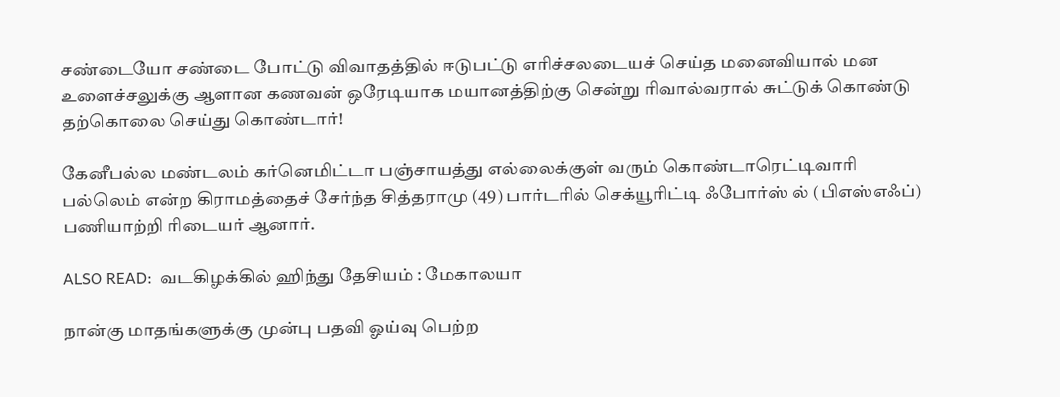சண்டையோ சண்டை போட்டு விவாதத்தில் ஈடுபட்டு எரிச்சலடையச் செய்த மனைவியால் மன உளைச்சலுக்கு ஆளான கணவன் ஒரேடியாக மயானத்திற்கு சென்று ரிவால்வரால் சுட்டுக் கொண்டு தற்கொலை செய்து கொண்டார்!

கேனீபல்ல மண்டலம் கர்னெமிட்டா பஞ்சாயத்து எல்லைக்குள் வரும் கொண்டாரெட்டிவாரி பல்லெம் என்ற கிராமத்தைச் சேர்ந்த சித்தராமு (49) பார்டரில் செக்யூரிட்டி ஃபோர்ஸ் ல் (பிஎஸ்எஃப்) பணியாற்றி ரிடையர் ஆனார்.

ALSO READ:  வடகிழக்கில் ஹிந்து தேசியம் : மேகாலயா

நான்கு மாதங்களுக்கு முன்பு பதவி ஓய்வு பெற்ற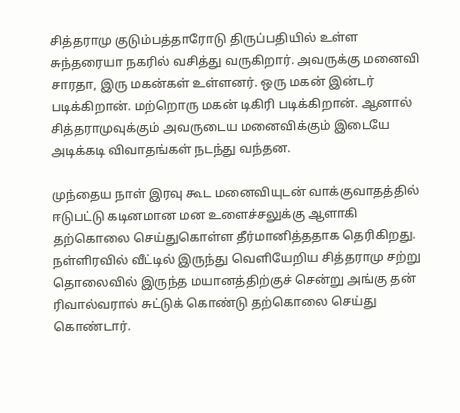சித்தராமு குடும்பத்தாரோடு திருப்பதியில் உள்ள சுந்தரையா நகரில் வசித்து வருகிறார். அவருக்கு மனைவி சாரதா, இரு மகன்கள் உள்ளனர். ஒரு மகன் இன்டர் படிக்கிறான். மற்றொரு மகன் டிகிரி படிக்கிறான். ஆனால் சித்தராமுவுக்கும் அவருடைய மனைவிக்கும் இடையே அடிக்கடி விவாதங்கள் நடந்து வந்தன.

முந்தைய நாள் இரவு கூட மனைவியுடன் வாக்குவாதத்தில் ஈடுபட்டு கடினமான மன உளைச்சலுக்கு ஆளாகி தற்கொலை செய்துகொள்ள தீர்மானித்ததாக தெரிகிறது. நள்ளிரவில் வீட்டில் இருந்து வெளியேறிய சித்தராமு சற்று தொலைவில் இருந்த மயானத்திற்குச் சென்று அங்கு தன் ரிவால்வரால் சுட்டுக் கொண்டு தற்கொலை செய்து கொண்டார்.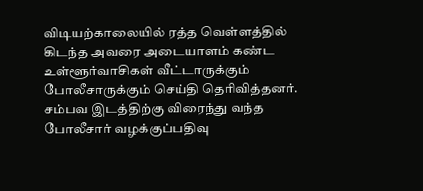விடியற்காலையில் ரத்த வெள்ளத்தில் கிடந்த அவரை அடையாளம் கண்ட உள்ளூர்வாசிகள் வீட்டாருக்கும் போலீசாருக்கும் செய்தி தெரிவித்தனர். சம்பவ இடத்திற்கு விரைந்து வந்த போலீசார் வழக்குப்பதிவு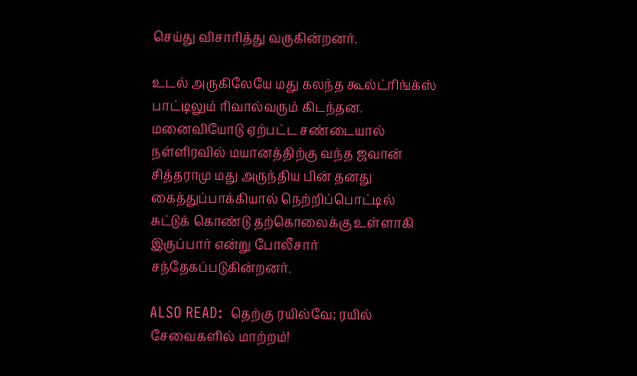செய்து விசாரித்து வருகின்றனர்.

உடல் அருகிலேயே மது கலந்த கூல்ட்ரிங்க்ஸ் பாட்டிலும் ரிவால்வரும் கிடந்தன. மனைவியோடு ஏற்பட்ட சண்டையால் நள்ளிரவில் மயானத்திற்கு வந்த ஜவான் சித்தராமு மது அருந்திய பின் தனது கைத்துப்பாக்கியால் நெற்றிப்பொட்டில் சுட்டுக் கொண்டு தற்கொலைக்கு உள்ளாகி இருப்பார் என்று போலீசார் சந்தேகப்படுகின்றனர்.

ALSO READ:  தெற்கு ரயில்வே; ரயில் சேவைகளில் மாற்றம்!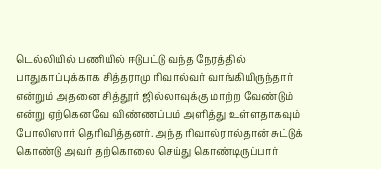டெல்லியில் பணியில் ஈடுபட்டு வந்த நேரத்தில் பாதுகாப்புக்காக சித்தராமு ரிவால்வர் வாங்கியிருந்தார் என்றும் அதனை சித்தூர் ஜில்லாவுக்கு மாற்ற வேண்டும் என்று ஏற்கெனவே விண்ணப்பம் அளித்து உள்ளதாகவும் போலிஸார் தெரிவித்தனர். அந்த ரிவால்ரால்தான் சுட்டுக் கொண்டு அவர் தற்கொலை செய்து கொண்டிருப்பார்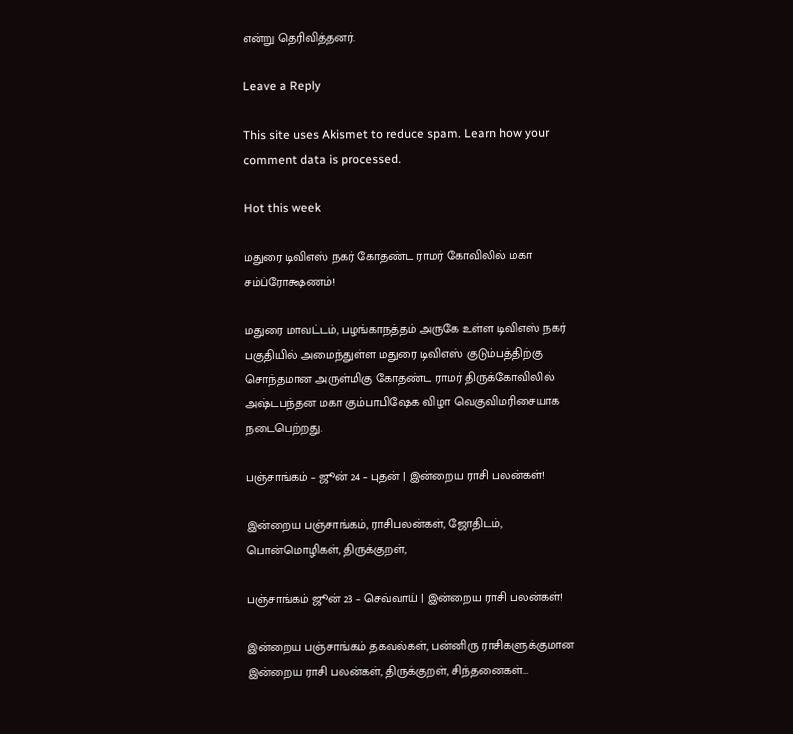என்று தெரிவித்தனர்.

Leave a Reply

This site uses Akismet to reduce spam. Learn how your comment data is processed.

Hot this week

மதுரை டிவிஎஸ் நகர் கோதண்ட ராமர் கோவிலில் மகா சம்ப்ரோக்ஷணம்!

மதுரை மாவட்டம், பழங்காநத்தம் அருகே உள்ள டிவிஎஸ் நகர் பகுதியில் அமைந்துள்ள மதுரை டிவிஎஸ் குடும்பத்திற்கு சொந்தமான அருள்மிகு கோதண்ட ராமர் திருக்கோவிலில் அஷ்டபந்தன மகா கும்பாபிஷேக விழா வெகுவிமரிசையாக நடைபெற்றது.

பஞ்சாங்கம் – ஜூன் 24 – புதன் | இன்றைய ராசி பலன்கள்!

இன்றைய பஞ்சாங்கம், ராசிபலன்கள், ஜோதிடம், பொன்மொழிகள், திருக்குறள்,

பஞ்சாங்கம் ஜூன் 23 – செவ்வாய் | இன்றைய ராசி பலன்கள்!

இன்றைய பஞ்சாங்கம் தகவல்கள், பன்னிரு ராசிகளுக்குமான இன்றைய ராசி பலன்கள், திருக்குறள், சிந்தனைகள்...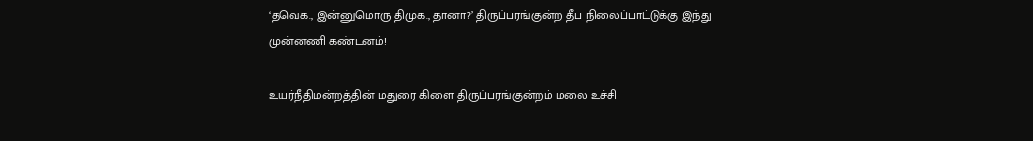‘தவெக., இன்னுமொரு திமுக., தானா?’ திருப்பரங்குன்ற தீப நிலைப்பாட்டுக்கு இந்து முன்னணி கண்டனம்!

உயர்நீதிமன்றத்தின் மதுரை கிளை திருப்பரங்குன்றம் மலை உச்சி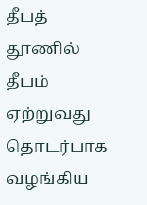தீபத் தூணில் தீபம் ஏற்றுவது தொடர்பாக வழங்கிய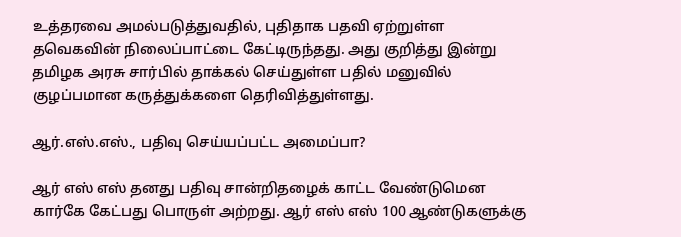உத்தரவை அமல்படுத்துவதில், புதிதாக பதவி ஏற்றுள்ள தவெகவின் நிலைப்பாட்டை கேட்டிருந்தது. அது குறித்து இன்று தமிழக அரசு சார்பில் தாக்கல் செய்துள்ள பதில் மனுவில் குழப்பமான கருத்துக்களை தெரிவித்துள்ளது.

ஆர்.எஸ்.எஸ்., பதிவு செய்யப்பட்ட அமைப்பா?

ஆர் எஸ் எஸ் தனது பதிவு சான்றிதழைக் காட்ட வேண்டுமென கார்கே கேட்பது பொருள் அற்றது. ஆர் எஸ் எஸ் 100 ஆண்டுகளுக்கு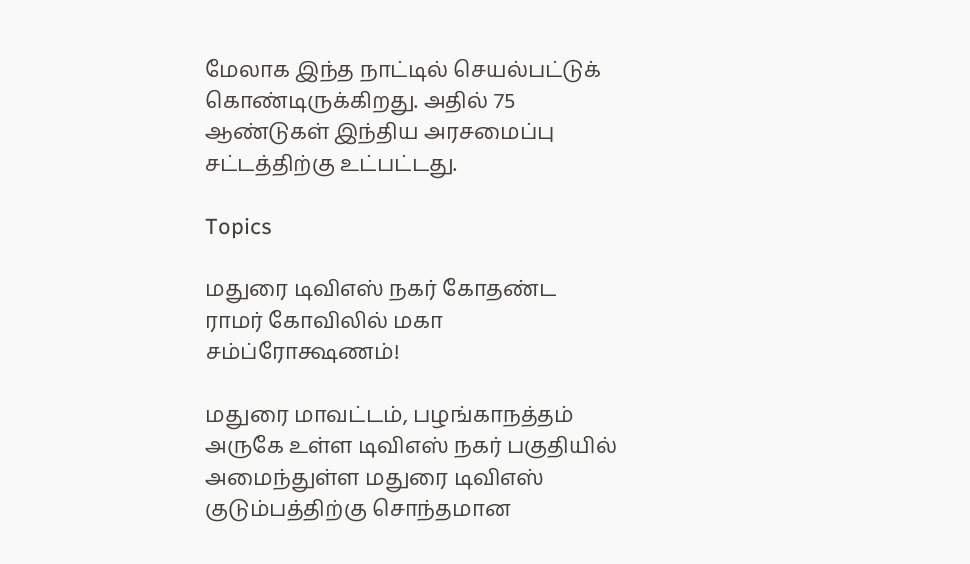மேலாக இந்த நாட்டில் செயல்பட்டுக் கொண்டிருக்கிறது. அதில் 75 ஆண்டுகள் இந்திய அரசமைப்பு சட்டத்திற்கு உட்பட்டது.

Topics

மதுரை டிவிஎஸ் நகர் கோதண்ட ராமர் கோவிலில் மகா சம்ப்ரோக்ஷணம்!

மதுரை மாவட்டம், பழங்காநத்தம் அருகே உள்ள டிவிஎஸ் நகர் பகுதியில் அமைந்துள்ள மதுரை டிவிஎஸ் குடும்பத்திற்கு சொந்தமான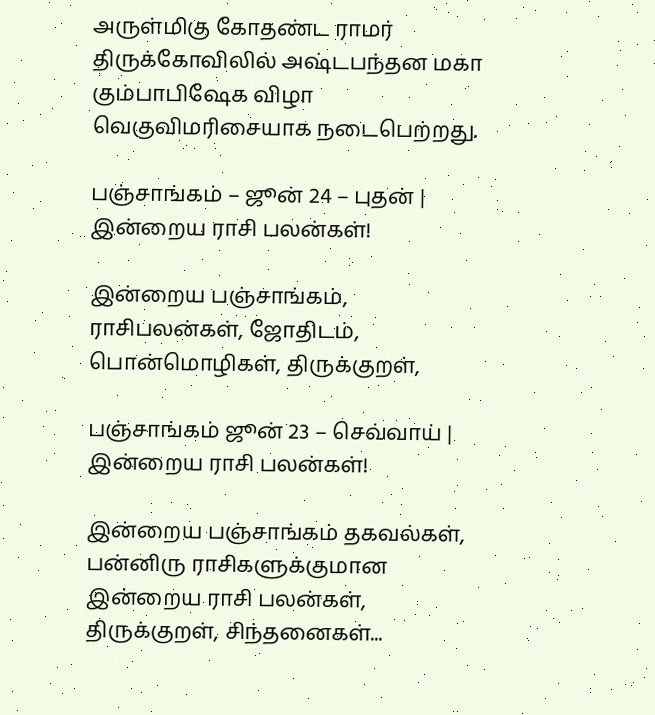அருள்மிகு கோதண்ட ராமர் திருக்கோவிலில் அஷ்டபந்தன மகா கும்பாபிஷேக விழா வெகுவிமரிசையாக நடைபெற்றது.

பஞ்சாங்கம் – ஜூன் 24 – புதன் | இன்றைய ராசி பலன்கள்!

இன்றைய பஞ்சாங்கம், ராசிபலன்கள், ஜோதிடம், பொன்மொழிகள், திருக்குறள்,

பஞ்சாங்கம் ஜூன் 23 – செவ்வாய் | இன்றைய ராசி பலன்கள்!

இன்றைய பஞ்சாங்கம் தகவல்கள், பன்னிரு ராசிகளுக்குமான இன்றைய ராசி பலன்கள், திருக்குறள், சிந்தனைகள்...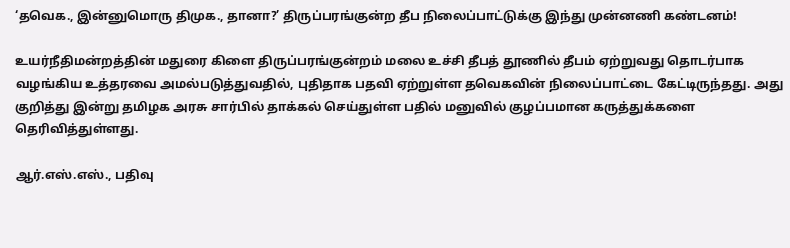‘தவெக., இன்னுமொரு திமுக., தானா?’ திருப்பரங்குன்ற தீப நிலைப்பாட்டுக்கு இந்து முன்னணி கண்டனம்!

உயர்நீதிமன்றத்தின் மதுரை கிளை திருப்பரங்குன்றம் மலை உச்சி தீபத் தூணில் தீபம் ஏற்றுவது தொடர்பாக வழங்கிய உத்தரவை அமல்படுத்துவதில், புதிதாக பதவி ஏற்றுள்ள தவெகவின் நிலைப்பாட்டை கேட்டிருந்தது. அது குறித்து இன்று தமிழக அரசு சார்பில் தாக்கல் செய்துள்ள பதில் மனுவில் குழப்பமான கருத்துக்களை தெரிவித்துள்ளது.

ஆர்.எஸ்.எஸ்., பதிவு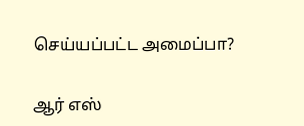செய்யப்பட்ட அமைப்பா?

ஆர் எஸ்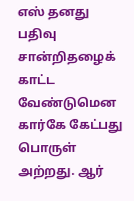எஸ் தனது பதிவு சான்றிதழைக் காட்ட வேண்டுமென கார்கே கேட்பது பொருள் அற்றது. ஆர்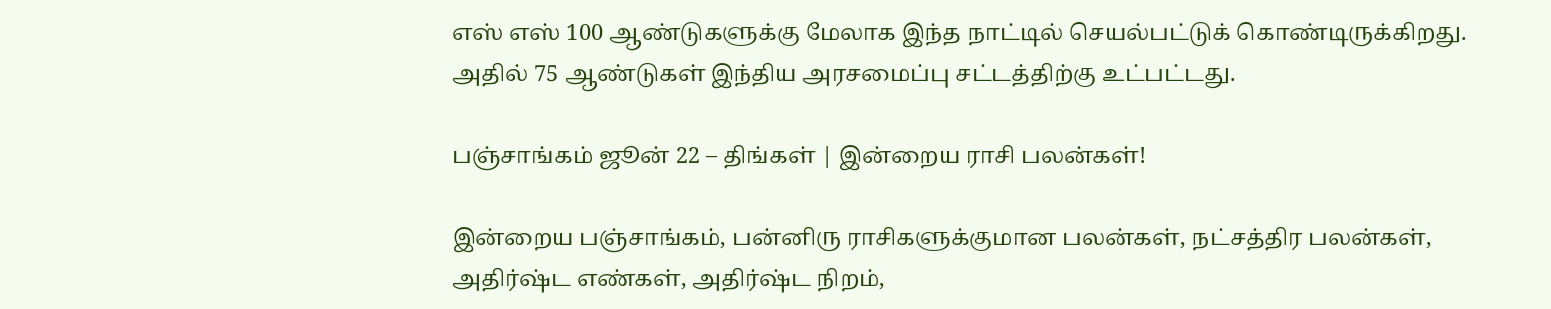எஸ் எஸ் 100 ஆண்டுகளுக்கு மேலாக இந்த நாட்டில் செயல்பட்டுக் கொண்டிருக்கிறது. அதில் 75 ஆண்டுகள் இந்திய அரசமைப்பு சட்டத்திற்கு உட்பட்டது.

பஞ்சாங்கம் ஜூன் 22 – திங்கள் | இன்றைய ராசி பலன்கள்!

இன்றைய பஞ்சாங்கம், பன்னிரு ராசிகளுக்குமான பலன்கள், நட்சத்திர பலன்கள், அதிர்ஷ்ட எண்கள், அதிர்ஷ்ட நிறம்,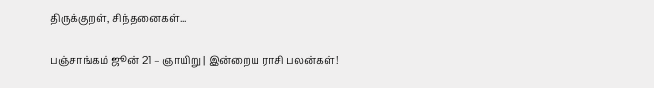திருக்குறள், சிந்தனைகள்...

பஞ்சாங்கம் ஜூன் 21 – ஞாயிறு | இன்றைய ராசி பலன்கள்!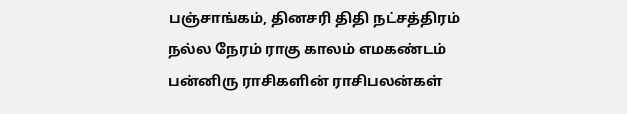பஞ்சாங்கம், தினசரி திதி நட்சத்திரம் நல்ல நேரம் ராகு காலம் எமகண்டம் பன்னிரு ராசிகளின் ராசிபலன்கள்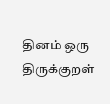தினம் ஒரு திருக்குறள்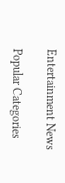Entertainment News

Popular Categories